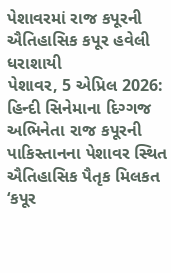પેશાવરમાં રાજ કપૂરની ઐતિહાસિક કપૂર હવેલી ધરાશાયી
પેશાવર, 5 એપ્રિલ 2026: હિન્દી સિનેમાના દિગ્ગજ અભિનેતા રાજ કપૂરની પાકિસ્તાનના પેશાવર સ્થિત ઐતિહાસિક પૈતૃક મિલકત ‘કપૂર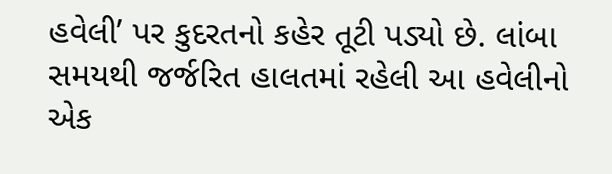હવેલી’ પર કુદરતનો કહેર તૂટી પડ્યો છે. લાંબા સમયથી જર્જરિત હાલતમાં રહેલી આ હવેલીનો એક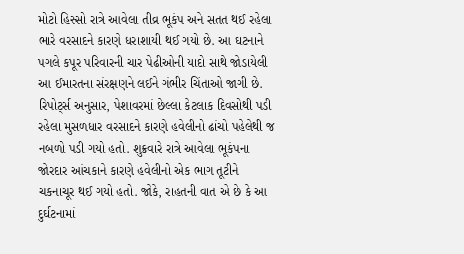મોટો હિસ્સો રાત્રે આવેલા તીવ્ર ભૂકંપ અને સતત થઈ રહેલા ભારે વરસાદને કારણે ધરાશાયી થઈ ગયો છે. આ ઘટનાને પગલે કપૂર પરિવારની ચાર પેઢીઓની યાદો સાથે જોડાયેલી આ ઈમારતના સંરક્ષણને લઈને ગંભીર ચિંતાઓ જાગી છે.
રિપોર્ટ્સ અનુસાર, પેશાવરમાં છેલ્લા કેટલાક દિવસોથી પડી રહેલા મુસળધાર વરસાદને કારણે હવેલીનો ઢાંચો પહેલેથી જ નબળો પડી ગયો હતો. શુક્રવારે રાત્રે આવેલા ભૂકંપના જોરદાર આંચકાને કારણે હવેલીનો એક ભાગ તૂટીને ચકનાચૂર થઈ ગયો હતો. જોકે, રાહતની વાત એ છે કે આ દુર્ઘટનામાં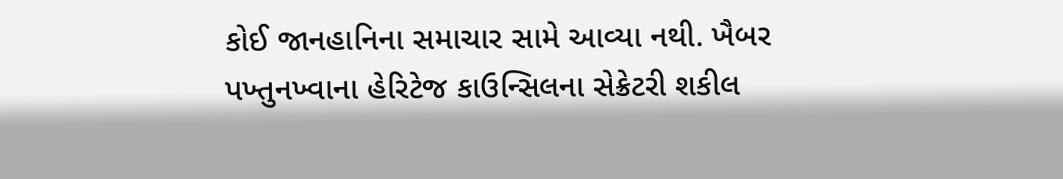કોઈ જાનહાનિના સમાચાર સામે આવ્યા નથી. ખૈબર પખ્તુનખ્વાના હેરિટેજ કાઉન્સિલના સેક્રેટરી શકીલ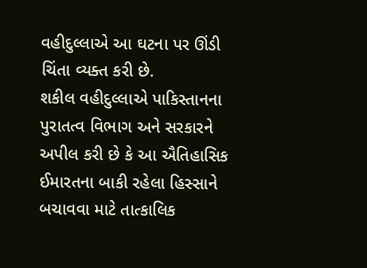વહીદુલ્લાએ આ ઘટના પર ઊંડી ચિંતા વ્યક્ત કરી છે.
શકીલ વહીદુલ્લાએ પાકિસ્તાનના પુરાતત્વ વિભાગ અને સરકારને અપીલ કરી છે કે આ ઐતિહાસિક ઈમારતના બાકી રહેલા હિસ્સાને બચાવવા માટે તાત્કાલિક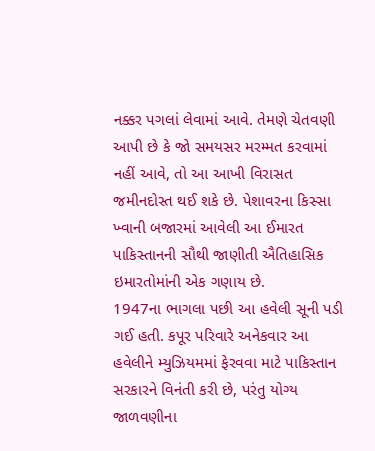નક્કર પગલાં લેવામાં આવે. તેમણે ચેતવણી આપી છે કે જો સમયસર મરમ્મત કરવામાં નહીં આવે, તો આ આખી વિરાસત જમીનદોસ્ત થઈ શકે છે. પેશાવરના કિસ્સા ખ્વાની બજારમાં આવેલી આ ઈમારત પાકિસ્તાનની સૌથી જાણીતી ઐતિહાસિક ઇમારતોમાંની એક ગણાય છે.
1947ના ભાગલા પછી આ હવેલી સૂની પડી ગઈ હતી. કપૂર પરિવારે અનેકવાર આ હવેલીને મ્યુઝિયમમાં ફેરવવા માટે પાકિસ્તાન સરકારને વિનંતી કરી છે, પરંતુ યોગ્ય જાળવણીના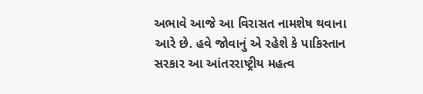અભાવે આજે આ વિરાસત નામશેષ થવાના આરે છે. હવે જોવાનું એ રહેશે કે પાકિસ્તાન સરકાર આ આંતરરાષ્ટ્રીય મહત્વ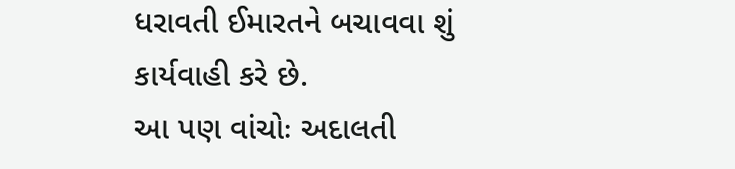ધરાવતી ઈમારતને બચાવવા શું કાર્યવાહી કરે છે.
આ પણ વાંચોઃ અદાલતી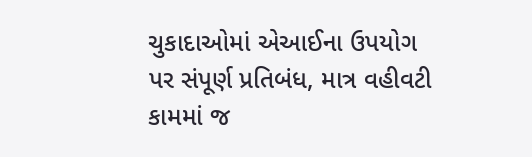ચુકાદાઓમાં એઆઈના ઉપયોગ પર સંપૂર્ણ પ્રતિબંધ, માત્ર વહીવટી કામમાં જ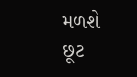મળશે છૂટ